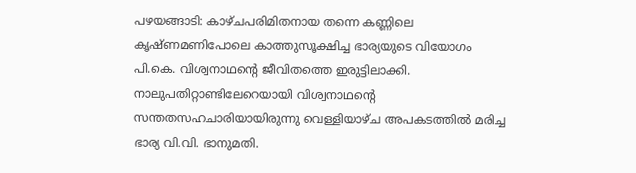പഴയങ്ങാടി: കാഴ്ചപരിമിതനായ തന്നെ കണ്ണിലെ കൃഷ്ണമണിപോലെ കാത്തുസൂക്ഷിച്ച ഭാര്യയുടെ വിയോഗം പി.കെ. വിശ്വനാഥന്റെ ജീവിതത്തെ ഇരുട്ടിലാക്കി. നാലുപതിറ്റാണ്ടിലേറെയായി വിശ്വനാഥന്റെ സന്തതസഹചാരിയായിരുന്നു വെള്ളിയാഴ്ച അപകടത്തിൽ മരിച്ച ഭാര്യ വി.വി. ഭാനുമതി.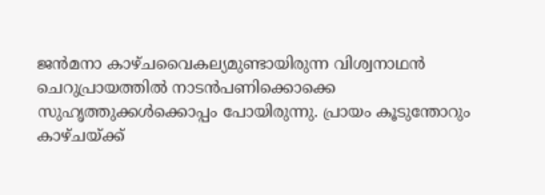ജൻമനാ കാഴ്ചവൈകല്യമുണ്ടായിരുന്ന വിശ്വനാഥൻ ചെറുപ്രായത്തിൽ നാടൻപണിക്കൊക്കെ സുഹൃത്തുക്കൾക്കൊപ്പം പോയിരുന്നു. പ്രായം കൂടുന്തോറും കാഴ്ചയ്ക്ക്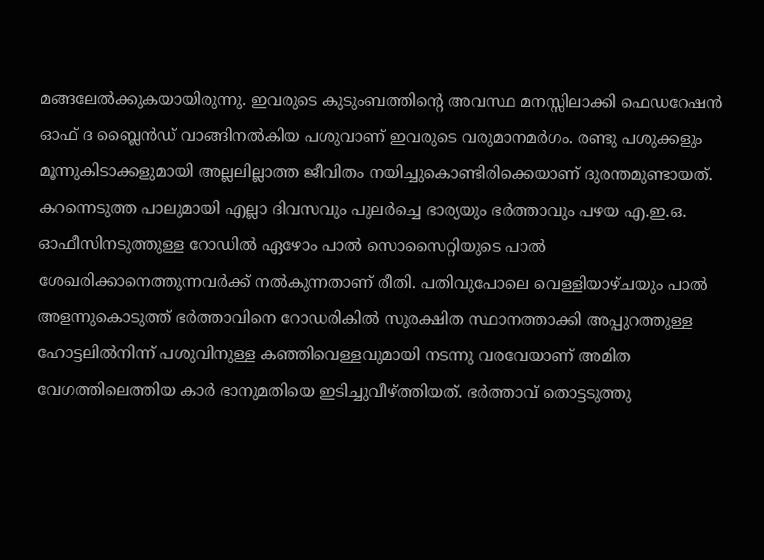മങ്ങലേൽക്കുകയായിരുന്നു. ഇവരുടെ കുടുംബത്തിന്റെ അവസ്ഥ മനസ്സിലാക്കി ഫെഡറേഷൻ ഓഫ് ദ ബ്ലൈൻഡ് വാങ്ങിനൽകിയ പശുവാണ് ഇവരുടെ വരുമാനമർഗം. രണ്ടു പശുക്കളും മൂന്നുകിടാക്കളുമായി അല്ലലില്ലാത്ത ജീവിതം നയിച്ചുകൊണ്ടിരിക്കെയാണ് ദുരന്തമുണ്ടായത്.
കറന്നെടുത്ത പാലുമായി എല്ലാ ദിവസവും പുലർച്ചെ ഭാര്യയും ഭർത്താവും പഴയ എ.ഇ.ഒ. ഓഫീസിനടുത്തുള്ള റോഡിൽ ഏഴോം പാൽ സൊസൈറ്റിയുടെ പാൽ ശേഖരിക്കാനെത്തുന്നവർക്ക് നൽകുന്നതാണ് രീതി. പതിവുപോലെ വെള്ളിയാഴ്ചയും പാൽ അളന്നുകൊടുത്ത് ഭർത്താവിനെ റോഡരികിൽ സുരക്ഷിത സ്ഥാനത്താക്കി അപ്പുറത്തുള്ള ഹോട്ടലിൽനിന്ന് പശുവിനുള്ള കഞ്ഞിവെള്ളവുമായി നടന്നു വരവേയാണ് അമിത വേഗത്തിലെത്തിയ കാർ ഭാനുമതിയെ ഇടിച്ചുവീഴ്ത്തിയത്. ഭർത്താവ് തൊട്ടടുത്തു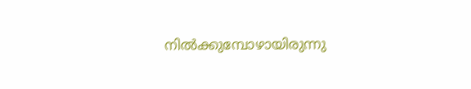നിൽക്കുമ്പോഴായിരുന്നു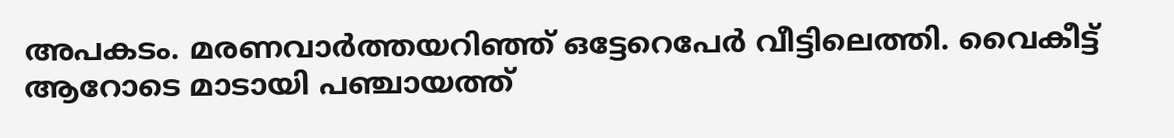അപകടം. മരണവാർത്തയറിഞ്ഞ് ഒട്ടേറെപേർ വീട്ടിലെത്തി. വൈകീട്ട് ആറോടെ മാടായി പഞ്ചായത്ത്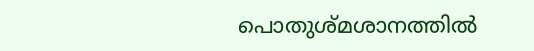പൊതുശ്മശാനത്തിൽ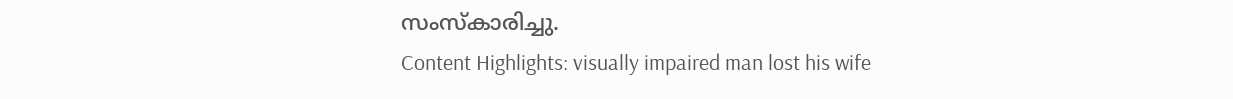സംസ്കാരിച്ചു.
Content Highlights: visually impaired man lost his wife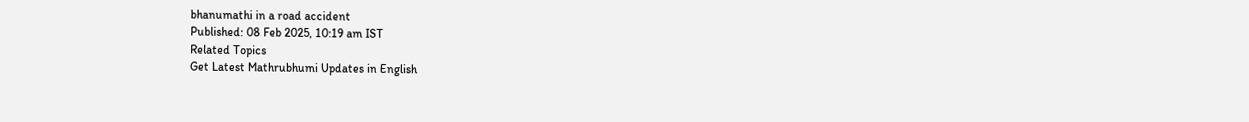bhanumathi in a road accident
Published: 08 Feb 2025, 10:19 am IST
Related Topics
Get Latest Mathrubhumi Updates in English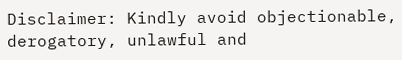Disclaimer: Kindly avoid objectionable, derogatory, unlawful and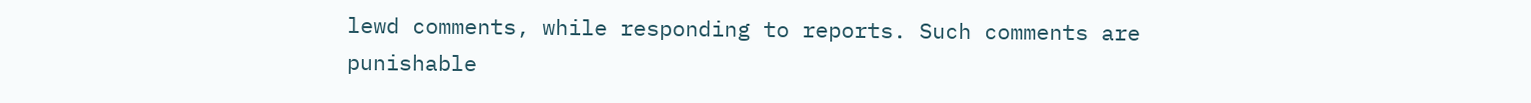lewd comments, while responding to reports. Such comments are punishable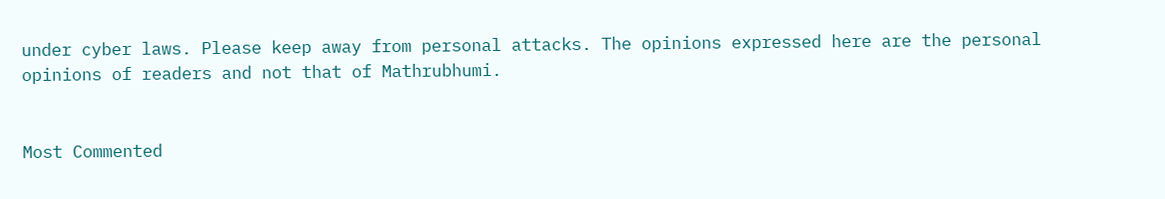under cyber laws. Please keep away from personal attacks. The opinions expressed here are the personal opinions of readers and not that of Mathrubhumi.


Most Commented